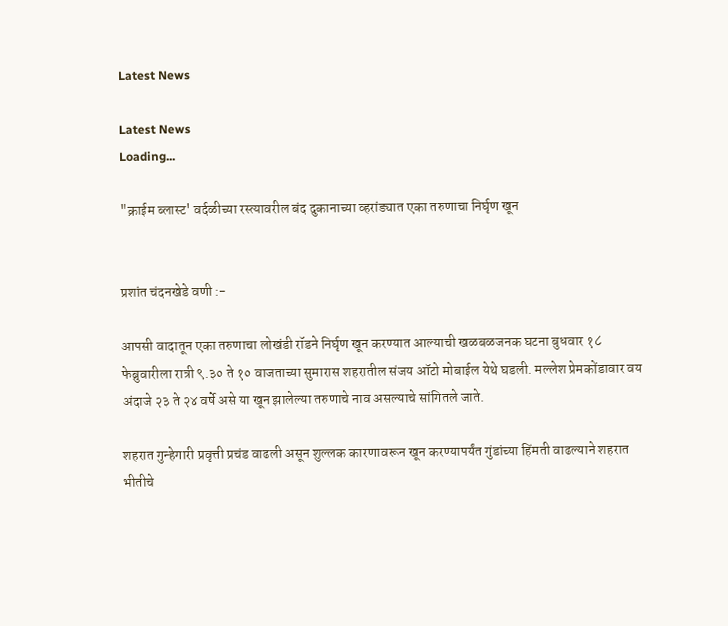Latest News

Latest News
Loading...

"क्राईम ब्लास्ट' वर्दळीच्या रस्त्यावरील बंद दुकानाच्या व्हरांड्यात एका तरुणाचा निर्घृण खून


प्रशांत चंदनखेडे वणी :-

आपसी वादातून एका तरुणाचा लोखंडी रॉडने निर्घृण खून करण्यात आल्याची खळबळजनक घटना बुधवार १८ फेब्रुवारीला रात्री ९.३० ते १० वाजताच्या सुमारास शहरातील संजय ऑटो मोबाईल येथे घडली. मल्लेश प्रेमकोंडावार वय अंदाजे २३ ते २४ वर्षे असे या खून झालेल्या तरुणाचे नाव असल्याचे सांगितले जाते.

शहरात गुन्हेगारी प्रवृत्ती प्रचंड वाढली असून शुल्लक कारणावरून खून करण्यापर्यंत गुंडांच्या हिंमती वाढल्याने शहरात भीतीचे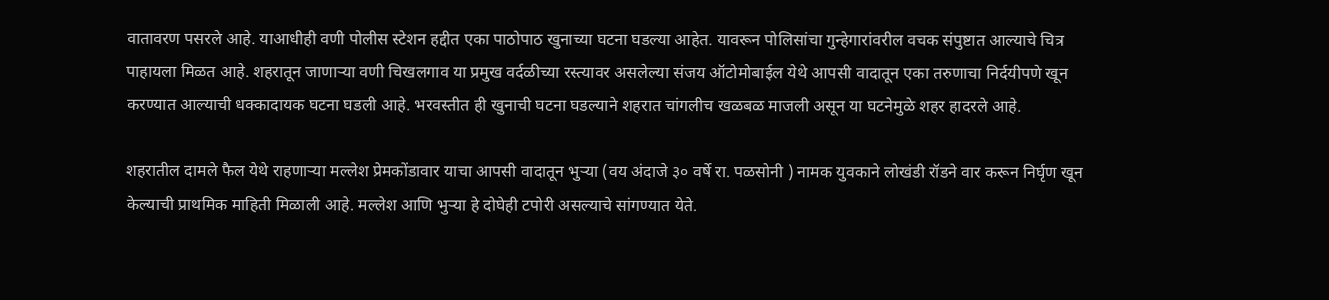वातावरण पसरले आहे. याआधीही वणी पोलीस स्टेशन हद्दीत एका पाठोपाठ खुनाच्या घटना घडल्या आहेत. यावरून पोलिसांचा गुन्हेगारांवरील वचक संपुष्टात आल्याचे चित्र पाहायला मिळत आहे. शहरातून जाणाऱ्या वणी चिखलगाव या प्रमुख वर्दळीच्या रस्त्यावर असलेल्या संजय ऑटोमोबाईल येथे आपसी वादातून एका तरुणाचा निर्दयीपणे खून करण्यात आल्याची धक्कादायक घटना घडली आहे. भरवस्तीत ही खुनाची घटना घडल्याने शहरात चांगलीच खळबळ माजली असून या घटनेमुळे शहर हादरले आहे.

शहरातील दामले फैल येथे राहणाऱ्या मल्लेश प्रेमकोंडावार याचा आपसी वादातून भुऱ्या (वय अंदाजे ३० वर्षे रा. पळसोनी ) नामक युवकाने लोखंडी रॉडने वार करून निर्घृण खून केल्याची प्राथमिक माहिती मिळाली आहे. मल्लेश आणि भुऱ्या हे दोघेही टपोरी असल्याचे सांगण्यात येते.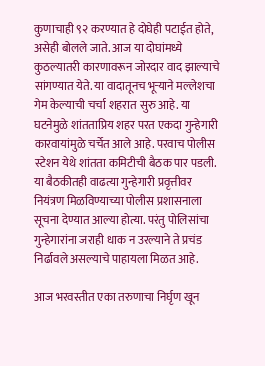कुणाचाही ९२ करण्यात हे दोघेही पटाईत होते, असेही बोलले जाते. आज या दोघांमध्ये कुठल्यातरी कारणावरून जोरदार वाद झाल्याचे सांगण्यात येते. या वादातूनच भूऱ्याने मल्लेशचा गेम केल्याची चर्चा शहरात सुरु आहे. या घटनेमुळे शांतताप्रिय शहर परत एकदा गुन्हेगारी कारवायांमुळे चर्चेत आले आहे. परवाच पोलीस स्टेशन येथे शांतता कमिटीची बैठक पार पडली. या बैठकीतही वाढत्या गुन्हेगारी प्रवृत्तीवर नियंत्रण मिळविण्याच्या पोलीस प्रशासनाला सूचना देण्यात आल्या होत्या. परंतु पोलिसांचा गुन्हेगारांना जराही धाक न उरल्याने ते प्रचंड निर्ढावले असल्याचे पाहायला मिळत आहे.

आज भरवस्तीत एका तरुणाचा निर्घृण खून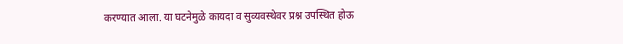करण्यात आला. या घटनेमुळे कायदा व सुव्यवस्थेवर प्रश्न उपस्थित होऊ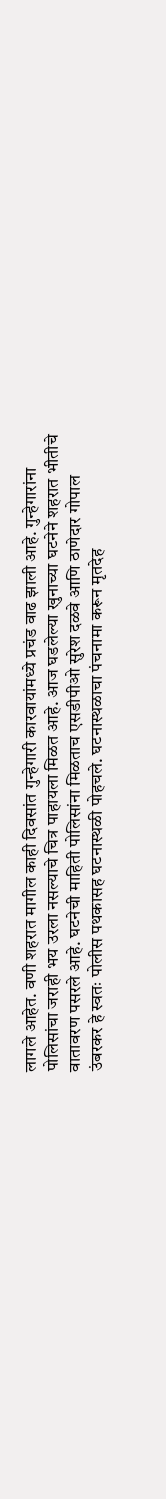लागले आहेत. वणी शहरात मागील काही दिवसांत गुन्हेगारी कारवायांमध्ये प्रचंड वाढ झाली आहे. गुन्हेगारांना पोलिसांचा जराही भय उरला नसल्याचे चित्र पाहायला मिळत आहे. आज घडलेल्या खुनाच्या घटनेने शहरात भीतीचे वातावरण पसरले आहे. घटनेची माहिती पोलिसांना मिळताच एसडीपीओ सुरेश दळवे आणि ठाणेदार गोपाल उंबरकर हे स्वतः पोलीस पथकासह घटनास्थळी पोहचले. घटनास्थळाचा पंचनामा करून मृतदेह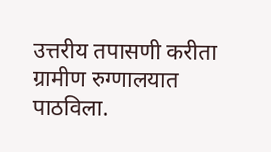उत्तरीय तपासणी करीता ग्रामीण रुग्णालयात पाठविला.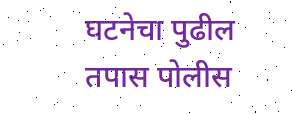घटनेचा पुढील तपास पोलीस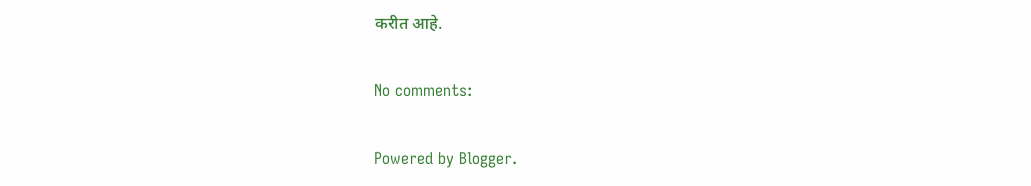करीत आहे.

No comments:

Powered by Blogger.